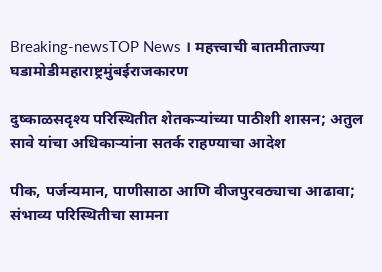Breaking-newsTOP News । महत्त्वाची बातमीताज्या घडामोडीमहाराष्ट्रमुंबईराजकारण

दुष्काळसदृश्य परिस्थितीत शेतकऱ्यांच्या पाठीशी शासन; अतुल सावे यांचा अधिकाऱ्यांना सतर्क राहण्याचा आदेश

पीक, पर्जन्यमान, पाणीसाठा आणि वीजपुरवठ्याचा आढावा; संभाव्य परिस्थितीचा सामना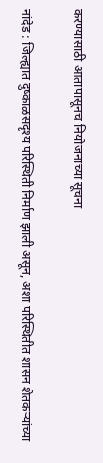करण्यासाठी आतापासूनच नियोजनाच्या सूचना

नांदेड : जिल्ह्यात दुष्काळसदृश्य परिस्थिती निर्माण झाली असून, अशा परिस्थितीत शासन शेतकऱ्यांच्या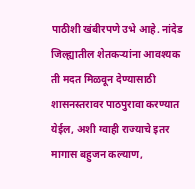पाठीशी खंबीरपणे उभे आहे. नांदेड जिल्ह्यातील शेतकऱ्यांना आवश्यक ती मदत मिळवून देण्यासाठी शासनस्तरावर पाठपुरावा करण्यात येईल, अशी ग्वाही राज्याचे इतर मागास बहुजन कल्याण,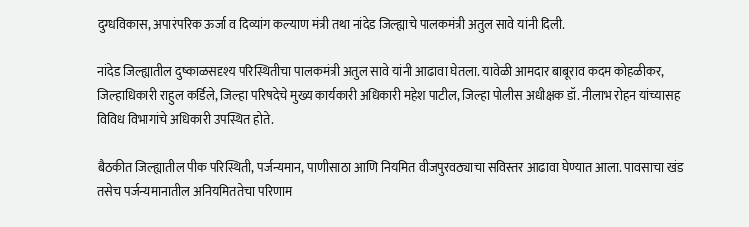दुग्धविकास, अपारंपरिक ऊर्जा व दिव्यांग कल्याण मंत्री तथा नांदेड जिल्ह्याचे पालकमंत्री अतुल सावे यांनी दिली.

नांदेड जिल्ह्यातील दुष्काळसदृश्य परिस्थितीचा पालकमंत्री अतुल सावे यांनी आढावा घेतला. यावेळी आमदार बाबूराव कदम कोहळीकर, जिल्हाधिकारी राहुल कर्डिले, जिल्हा परिषदेचे मुख्य कार्यकारी अधिकारी महेश पाटील, जिल्हा पोलीस अधीक्षक डॉ. नीलाभ रोहन यांच्यासह विविध विभागांचे अधिकारी उपस्थित होते.

बैठकीत जिल्ह्यातील पीक परिस्थिती, पर्जन्यमान, पाणीसाठा आणि नियमित वीजपुरवठ्याचा सविस्तर आढावा घेण्यात आला. पावसाचा खंड तसेच पर्जन्यमानातील अनियमिततेचा परिणाम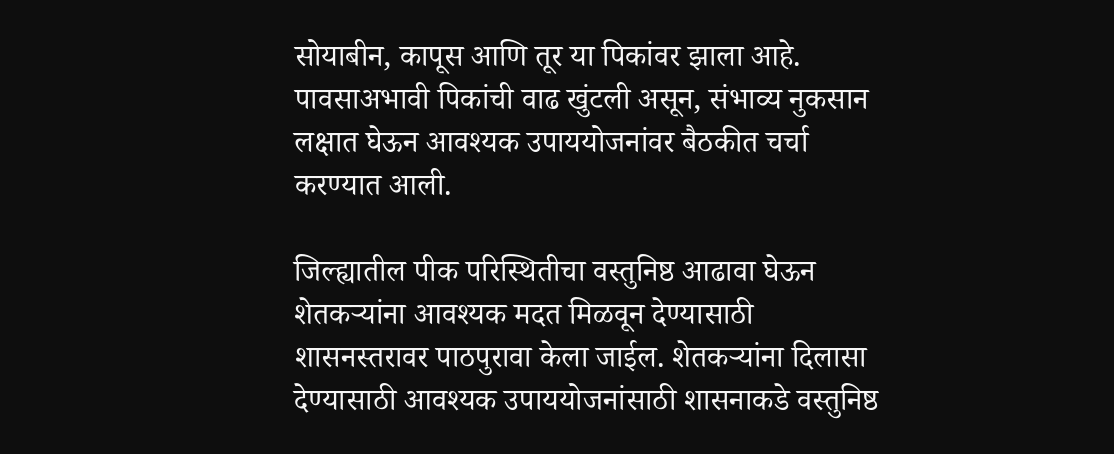सोयाबीन, कापूस आणि तूर या पिकांवर झाला आहे. पावसाअभावी पिकांची वाढ खुंटली असून, संभाव्य नुकसान लक्षात घेऊन आवश्यक उपाययोजनांवर बैठकीत चर्चा करण्यात आली.

जिल्ह्यातील पीक परिस्थितीचा वस्तुनिष्ठ आढावा घेऊन शेतकऱ्यांना आवश्यक मदत मिळवून देण्यासाठी शासनस्तरावर पाठपुरावा केला जाईल. शेतकऱ्यांना दिलासा देण्यासाठी आवश्यक उपाययोजनांसाठी शासनाकडे वस्तुनिष्ठ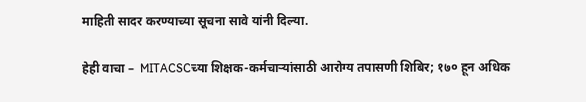माहिती सादर करण्याच्या सूचना सावे यांनी दिल्या.

हेही वाचा –  MITACSCच्या शिक्षक-कर्मचाऱ्यांसाठी आरोग्य तपासणी शिबिर; १७० हून अधिक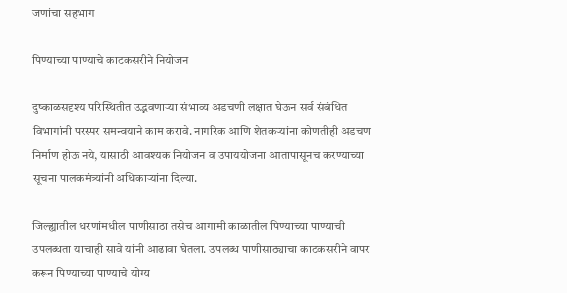जणांचा सहभाग

पिण्याच्या पाण्याचे काटकसरीने नियोजन

दुष्काळसदृश्य परिस्थितीत उद्भवणाऱ्या संभाव्य अडचणी लक्षात घेऊन सर्व संबंधित विभागांनी परस्पर समन्वयाने काम करावे. नागरिक आणि शेतकऱ्यांना कोणतीही अडचण निर्माण होऊ नये, यासाठी आवश्यक नियोजन व उपाययोजना आतापासूनच करण्याच्या सूचना पालकमंत्र्यांनी अधिकाऱ्यांना दिल्या.

जिल्ह्यातील धरणांमधील पाणीसाठा तसेच आगामी काळातील पिण्याच्या पाण्याची उपलब्धता याचाही सावे यांनी आढावा घेतला. उपलब्ध पाणीसाठ्याचा काटकसरीने वापर करून पिण्याच्या पाण्याचे योग्य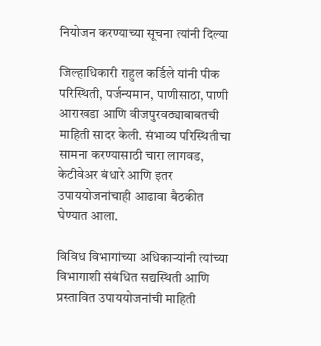नियोजन करण्याच्या सूचना त्यांनी दिल्या

जिल्हाधिकारी राहुल कर्डिले यांनी पीक परिस्थिती, पर्जन्यमान, पाणीसाठा, पाणी आराखडा आणि वीजपुरवठ्याबाबतची माहिती सादर केली. संभाव्य परिस्थितीचा सामना करण्यासाठी चारा लागवड, केटीवेअर बंधारे आणि इतर उपाययोजनांचाही आढावा बैठकीत घेण्यात आला.

विविध विभागांच्या अधिकाऱ्यांनी त्यांच्या विभागाशी संबंधित सद्यस्थिती आणि प्रस्तावित उपाययोजनांची माहिती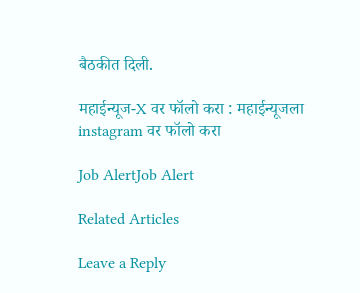बैठकीत दिली.

महाईन्यूज-X वर फॉलो करा : महाईन्यूजला instagram वर फॉलो करा

Job AlertJob Alert

Related Articles

Leave a Reply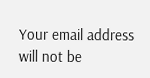Your email address will not be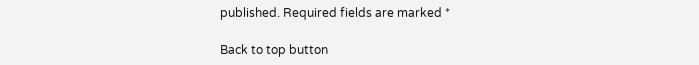published. Required fields are marked *

Back to top button